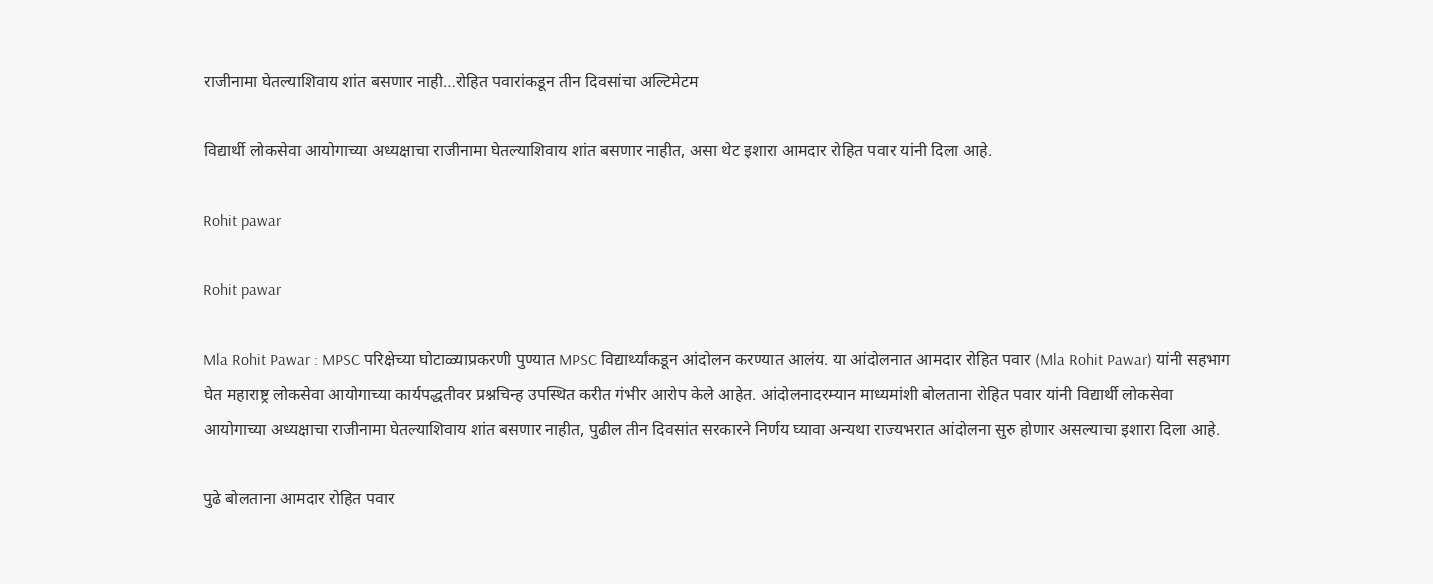राजीनामा घेतल्याशिवाय शांत बसणार नाही…रोहित पवारांकडून तीन दिवसांचा अल्टिमेटम

विद्यार्थी लोकसेवा आयोगाच्या अध्यक्षाचा राजीनामा घेतल्याशिवाय शांत बसणार नाहीत, असा थेट इशारा आमदार रोहित पवार यांनी दिला आहे.

Rohit pawar

Rohit pawar

Mla Rohit Pawar : MPSC परिक्षेच्या घोटाळ्याप्रकरणी पुण्यात MPSC विद्यार्थ्यांकडून आंदोलन करण्यात आलंय. या आंदोलनात आमदार रोहित पवार (Mla Rohit Pawar) यांनी सहभाग घेत महाराष्ट्र लोकसेवा आयोगाच्या कार्यपद्धतीवर प्रश्नचिन्ह उपस्थित करीत गंभीर आरोप केले आहेत. आंदोलनादरम्यान माध्यमांशी बोलताना रोहित पवार यांनी विद्यार्थी लोकसेवा आयोगाच्या अध्यक्षाचा राजीनामा घेतल्याशिवाय शांत बसणार नाहीत, पुढील तीन दिवसांत सरकारने निर्णय घ्यावा अन्यथा राज्यभरात आंदोलना सुरु होणार असल्याचा इशारा दिला आहे.

पुढे बोलताना आमदार रोहित पवार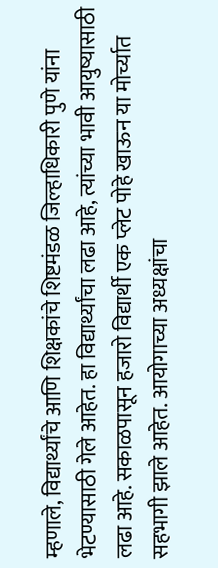म्हणाले, विद्यार्थ्यांचे आणि शिक्षकांचे शिष्टमंडळ जिल्हाधिकारी पुणे यांना भेटण्यासाठी गेले आहेत. हा विद्यार्थ्यांचा लढा आहे, त्यांच्या भावी आयुष्यासाठी लढा आहे. सकाळपासून हजारो विद्यार्थी एक प्लेट पोहे खाऊन या मोर्च्यात सहभागी झाले आहेत. आयोगाच्या अध्यक्षांचा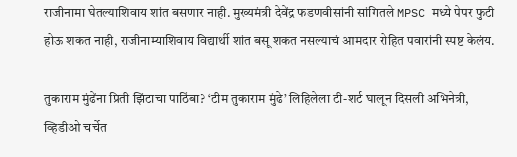राजीनामा घेतल्याशिवाय शांत बसणार नाही. मुख्यमंत्री देवेंद्र फडणवीसांनी सांगितले MPSC मध्ये पेपर फुटी होऊ शकत नाही, राजीनाम्याशिवाय विद्यार्थी शांत बसू शकत नसल्याचं आमदार रोहित पवारांनी स्पष्ट केलंय.

तुकाराम मुंढेंना प्रिती झिंटाचा पाठिंबा? ‘टीम तुकाराम मुंढे’ लिहिलेला टी-शर्ट घालून दिसली अभिनेत्री, व्हिडीओ चर्चेत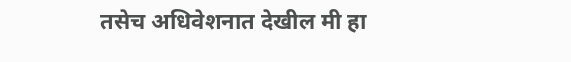तसेच अधिवेशनात देखील मी हा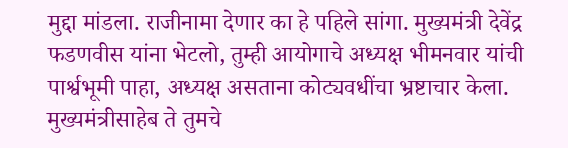मुद्दा मांडला. राजीनामा देणार का हे पहिले सांगा. मुख्यमंत्री देवेंद्र फडणवीस यांना भेटलो, तुम्ही आयोगाचे अध्यक्ष भीमनवार यांची पार्श्वभूमी पाहा, अध्यक्ष असताना कोट्यवधींचा भ्रष्टाचार केला. मुख्यमंत्रीसाहेब ते तुमचे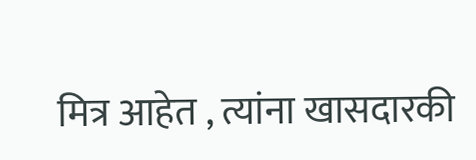मित्र आहेत , त्यांना खासदारकी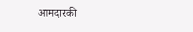आमदारकी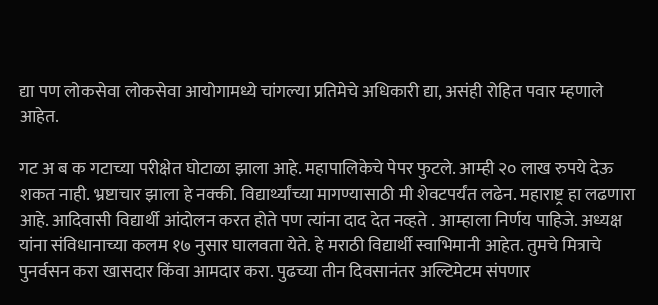द्या पण लोकसेवा लोकसेवा आयोगामध्ये चांगल्या प्रतिमेचे अधिकारी द्या, असंही रोहित पवार म्हणाले आहेत.

गट अ ब क गटाच्या परीक्षेत घोटाळा झाला आहे. महापालिकेचे पेपर फुटले. आम्ही २० लाख रुपये देऊ शकत नाही. भ्रष्टाचार झाला हे नक्की. विद्यार्थ्यांच्या मागण्यासाठी मी शेवटपर्यंत लढेन. महाराष्ट्र हा लढणारा आहे. आदिवासी विद्यार्थी आंदोलन करत होते पण त्यांना दाद देत नव्हते . आम्हाला निर्णय पाहिजे. अध्यक्ष यांना संविधानाच्या कलम १७ नुसार घालवता येते. हे मराठी विद्यार्थी स्वाभिमानी आहेत. तुमचे मित्राचे पुनर्वसन करा खासदार किंवा आमदार करा. पुढच्या तीन दिवसानंतर अल्टिमेटम संपणार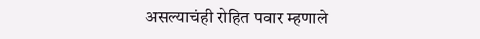असल्याचंही रोहित पवार म्हणाले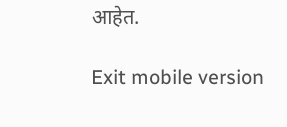आहेत.

Exit mobile version